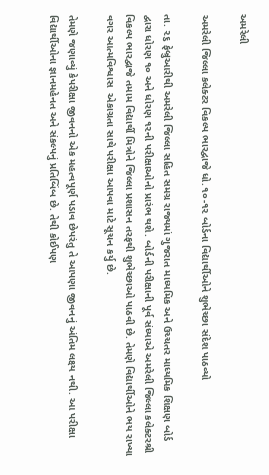અમરેલી

અમરેલી જિલ્લા કલેક્ટર વિકલ્પ ભારદ્વાજે ધો.૧૦-૧૨ બોર્ડના વિદ્યાર્થીઓને શુભેચ્છા સંદેશ પાઠવ્યો

તા. ૨૬ ફેબ્રુઆરીથી અમરેલી જિલ્લા સહિત સમગ્ર રાજ્યમાં ગુજરાત માધ્યમિક અને ઉચ્ચતર માધ્યમિક શિક્ષણ બોર્ડ દ્વારા ધોરણ ૧૦ અને ધોરણ ૧૨ની પરીક્ષાઓનો પ્રારંભ થશે. બોર્ડની પરીક્ષાની પૂર્વ સંધ્યાએ અમરેલી જિલ્લા કલેક્ટરશ્રી વિકલ્પ ભારદ્વાજે તમામ વિદ્યાર્થી મિત્રોને જિલ્લા પ્રશાસન તરફથી શુભેચ્છાઓ પાઠવી છે. તેમણે વિદ્યાર્થીઓને ભય રાખ્યા વગર આત્મવિશ્વાસ  એકાગ્રતા સાથે પરીક્ષા આપવા માટે સૂચન કર્યુ છે.

તેમણે જણાવ્યું કેપરીક્ષા જીવનનો એક મહત્વપૂર્ણ પડાવ છેપરંતુ તે આપણા જીવનનું અંતિમ લક્ષ્ય નથી. આ પરીક્ષા વિદ્યાર્થીઓના જ્ઞાનમહેનત અને સંકલ્પનું પ્રતિબિંબ છે. તેથી કોઈપણ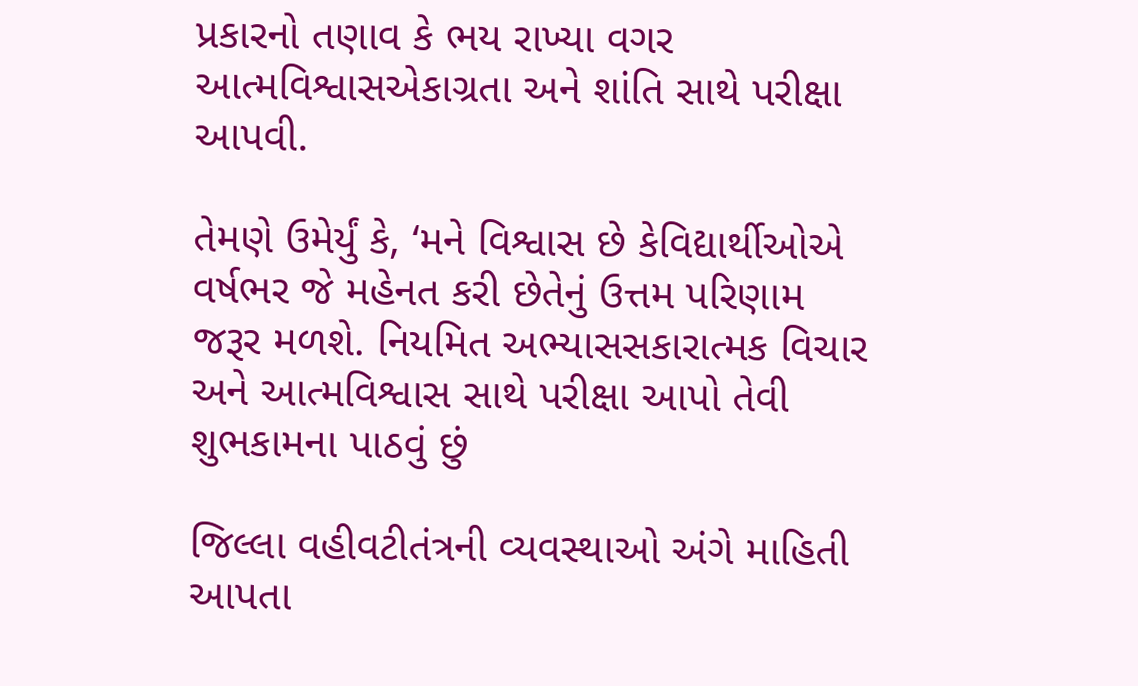પ્રકારનો તણાવ કે ભય રાખ્યા વગર આત્મવિશ્વાસએકાગ્રતા અને શાંતિ સાથે પરીક્ષા આપવી.

તેમણે ઉમેર્યું કે, ‘મને વિશ્વાસ છે કેવિદ્યાર્થીઓએ વર્ષભર જે મહેનત કરી છેતેનું ઉત્તમ પરિણામ જરૂર મળશે. નિયમિત અભ્યાસસકારાત્મક વિચાર અને આત્મવિશ્વાસ સાથે પરીક્ષા આપો તેવી શુભકામના પાઠવું છું

જિલ્લા વહીવટીતંત્રની વ્યવસ્થાઓ અંગે માહિતી આપતા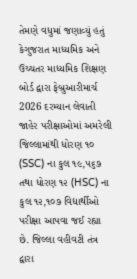તેમણે વધુમાં જણાવ્યું હતું કેગુજરાત માધ્યમિક અને ઉચ્ચતર માધ્યમિક શિક્ષણ બોર્ડ દ્વારા ફેબ્રુઆરીમાર્ચ 2026 દરમ્યાન લેવાતી જાહેર પરીક્ષાઓમાં અમરેલી જિલ્લામાંથી ધોરણ ૧૦ (SSC) ના કુલ ૧૯,૫૬૭ તથા ધોરણ ૧૨ (HSC) ના કુલ ૧૨,૧૦૭ વિદ્યાર્થીઓ પરીક્ષા આપવા જઈ રહ્યા છે. જિલ્લા વહીવટી તંત્ર દ્વારા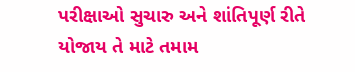પરીક્ષાઓ સુચારુ અને શાંતિપૂર્ણ રીતે યોજાય તે માટે તમામ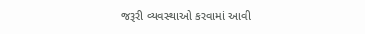જરૂરી વ્યવસ્થાઓ કરવામાં આવી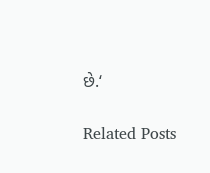છે.‘

Related Posts